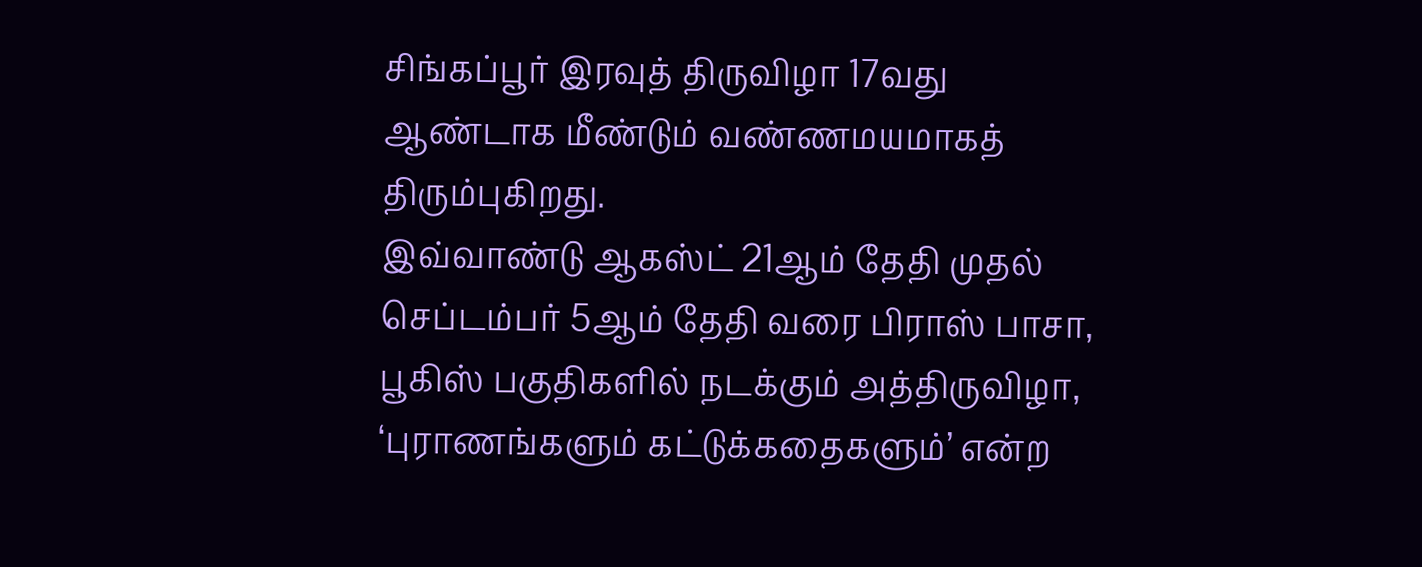சிங்கப்பூர் இரவுத் திருவிழா 17வது ஆண்டாக மீண்டும் வண்ணமயமாகத் திரும்புகிறது.
இவ்வாண்டு ஆகஸ்ட் 21ஆம் தேதி முதல் செப்டம்பர் 5ஆம் தேதி வரை பிராஸ் பாசா, பூகிஸ் பகுதிகளில் நடக்கும் அத்திருவிழா, ‘புராணங்களும் கட்டுக்கதைகளும்’ என்ற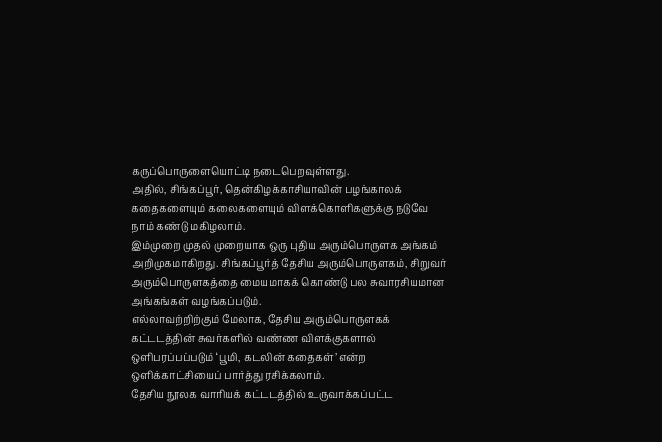கருப்பொருளையொட்டி நடைபெறவுள்ளது.
அதில், சிங்கப்பூர், தென்கிழக்காசியாவின் பழங்காலக் கதைகளையும் கலைகளையும் விளக்கொளிகளுக்கு நடுவே நாம் கண்டு மகிழலாம்.
இம்முறை முதல் முறையாக ஒரு புதிய அரும்பொருளக அங்கம் அறிமுகமாகிறது. சிங்கப்பூர்த் தேசிய அரும்பொருளகம், சிறுவர் அரும்பொருளகத்தை மையமாகக் கொண்டு பல சுவாரசியமான அங்கங்கள் வழங்கப்படும்.
எல்லாவற்றிற்கும் மேலாக, தேசிய அரும்பொருளகக் கட்டடத்தின் சுவர்களில் வண்ண விளக்குகளால் ஒளிபரப்பப்படும் ‘பூமி, கடலின் கதைகள்’ என்ற ஒளிக்காட்சியைப் பார்த்து ரசிக்கலாம்.
தேசிய நூலக வாரியக் கட்டடத்தில் உருவாக்கப்பட்ட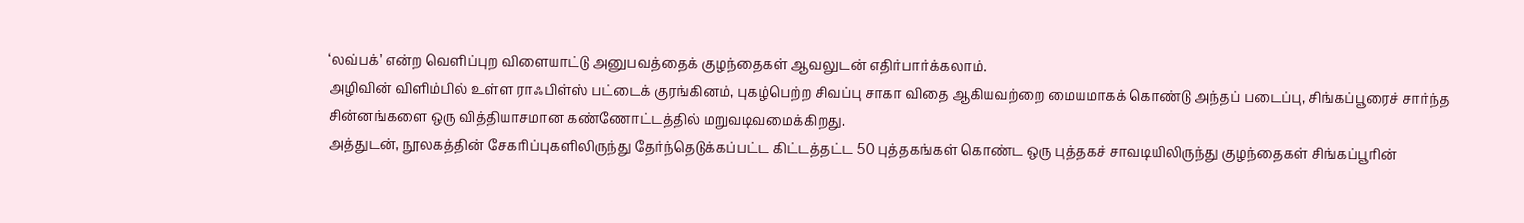‘லவ்பக்’ என்ற வெளிப்புற விளையாட்டு அனுபவத்தைக் குழந்தைகள் ஆவலுடன் எதிர்பார்க்கலாம்.
அழிவின் விளிம்பில் உள்ள ராஃபிள்ஸ் பட்டைக் குரங்கினம், புகழ்பெற்ற சிவப்பு சாகா விதை ஆகியவற்றை மையமாகக் கொண்டு அந்தப் படைப்பு, சிங்கப்பூரைச் சார்ந்த சின்னங்களை ஒரு வித்தியாசமான கண்ணோட்டத்தில் மறுவடிவமைக்கிறது.
அத்துடன், நூலகத்தின் சேகரிப்புகளிலிருந்து தேர்ந்தெடுக்கப்பட்ட கிட்டத்தட்ட 50 புத்தகங்கள் கொண்ட ஒரு புத்தகச் சாவடியிலிருந்து குழந்தைகள் சிங்கப்பூரின்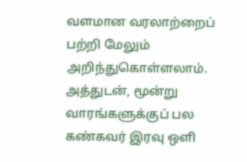வளமான வரலாற்றைப் பற்றி மேலும் அறிந்துகொள்ளலாம்.
அத்துடன், மூன்று வாரங்களுக்குப் பல கண்கவர் இரவு ஒளி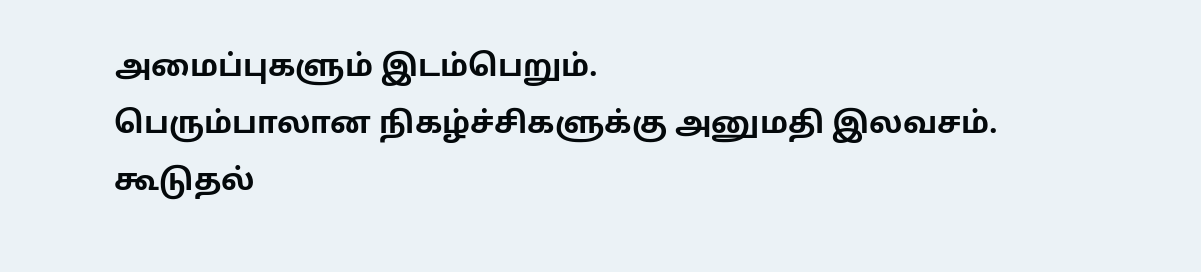அமைப்புகளும் இடம்பெறும்.
பெரும்பாலான நிகழ்ச்சிகளுக்கு அனுமதி இலவசம்.
கூடுதல்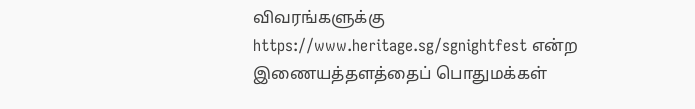விவரங்களுக்கு https://www.heritage.sg/sgnightfest என்ற இணையத்தளத்தைப் பொதுமக்கள்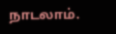நாடலாம்.